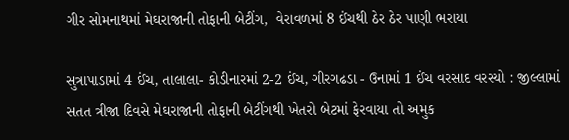ગીર સોમનાથમાં મેઘરાજાની તોફાની બેટીંગ,  વેરાવળમાં 8 ઈંચથી ઠેર ઠેર પાણી ભરાયા

સુત્રાપાડામાં 4 ઈંચ, તાલાલા- કોડીનારમાં 2-2 ઈંચ, ગીરગઢડા - ઉનામાં 1 ઈંચ વરસાદ વરસ્યો : જીલ્લામાં સતત ત્રીજા દિવસે મેઘરાજાની તોફાની બેટીંગથી ખેતરો બેટમાં ફેરવાયા તો અમુક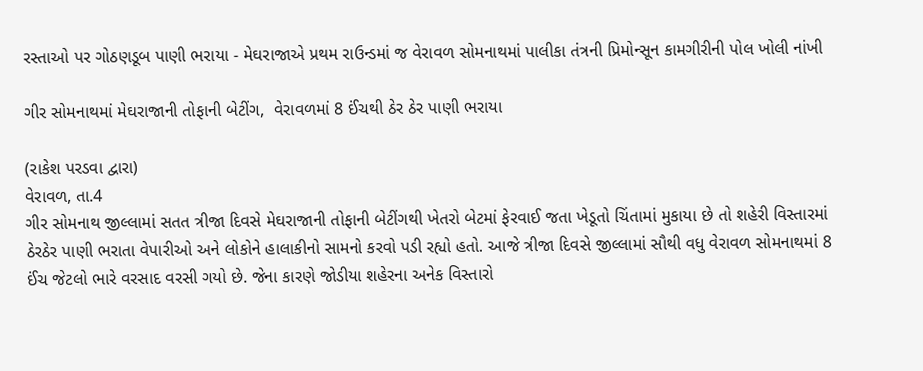રસ્તાઓ પર ગોઠણડૂબ પાણી ભરાયા - મેઘરાજાએ પ્રથમ રાઉન્ડમાં જ વેરાવળ સોમનાથમાં પાલીકા તંત્રની પ્રિમોન્સૂન કામગીરીની પોલ ખોલી નાંખી

ગીર સોમનાથમાં મેઘરાજાની તોફાની બેટીંગ,  વેરાવળમાં 8 ઈંચથી ઠેર ઠેર પાણી ભરાયા

(રાકેશ પરડવા દ્વારા)
વેરાવળ, તા.4
ગીર સોમનાથ જીલ્લામાં સતત ત્રીજા દિવસે મેઘરાજાની તોફાની બેટીંગથી ખેતરો બેટમાં ફેરવાઈ જતા ખેડૂતો ચિંતામાં મુકાયા છે તો શહેરી વિસ્તારમાં ઠેરઠેર પાણી ભરાતા વેપારીઓ અને લોકોને હાલાકીનો સામનો કરવો પડી રહ્યો હતો. આજે ત્રીજા દિવસે જીલ્લામાં સૌથી વધુ વેરાવળ સોમનાથમાં 8 ઈંચ જેટલો ભારે વરસાદ વરસી ગયો છે. જેના કારણે જોડીયા શહેરના અનેક વિસ્તારો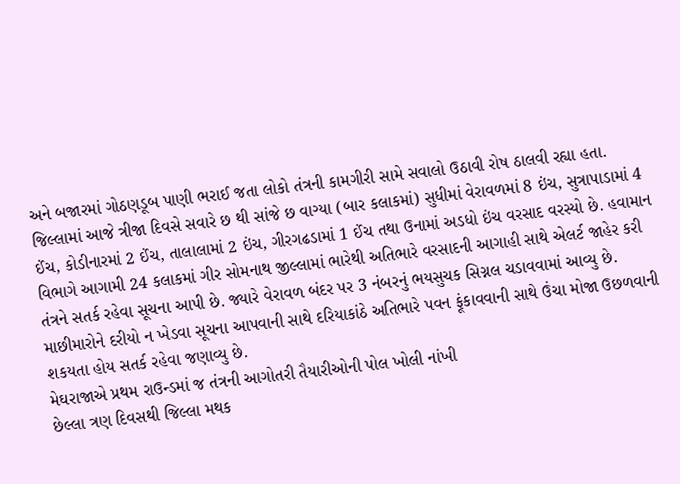અને બજારમાં ગોઠણડૂબ પાણી ભરાઈ જતા લોકો તંત્રની કામગીરી સામે સવાલો ઉઠાવી રોષ ઠાલવી રહ્યા હતા.
જિલ્લામાં આજે ત્રીજા દિવસે સવારે છ થી સાંજે છ વાગ્યા (બાર કલાકમાં) સુધીમાં વેરાવળમાં 8 ઇંચ, સુત્રાપાડામાં 4 ઈંચ, કોડીનારમાં 2 ઈંચ, તાલાલામાં 2 ઇંચ, ગીરગઢડામાં 1 ઈંચ તથા ઉનામાં અડધો ઇંચ વરસાદ વરસ્યો છે. હવામાન વિભાગે આગામી 24 કલાકમાં ગીર સોમનાથ જીલ્લામાં ભારેથી અતિભારે વરસાદની આગાહી સાથે એલર્ટ જાહેર કરી તંત્રને સતર્ક રહેવા સૂચના આપી છે. જ્યારે વેરાવળ બંદર પર 3 નંબરનું ભયસુચક સિગ્નલ ચડાવવામાં આવ્યુ છે. માછીમારોને દરીયો ન ખેડવા સૂચના આપવાની સાથે દરિયાકાંઠે અતિભારે પવન ફૂંકાવવાની સાથે ઉંચા મોજા ઉછળવાની શકયતા હોય સતર્ક રહેવા જણાવ્યુ છે.
મેઘરાજાએ પ્રથમ રાઉન્ડમાં જ તંત્રની આગોતરી તૈયારીઓની પોલ ખોલી નાંખી
છેલ્લા ત્રણ દિવસથી જિલ્લા મથક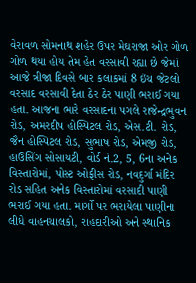વેરાવળ સોમનાથ શહેર ઉપર મેઘરાજા ઓર ગોળ ગોળ થયા હોય તેમ હેત વરસાવી રહ્યા છે જેમાં આજે ત્રીજા દિવસે બાર કલાકમાં 8 ઇંચ જેટલો વરસાદ વરસાવી દેતા ઠેર ઠેર પાણી ભરાઈ ગયા હતા. આજના ભારે વરસાદના પગલે રાજેન્દ્રભુવન રોડ, અમરદીપ હોસ્પિટલ રોડ, એસ.ટી. રોડ, જૈન હોસ્પિટલ રોડ, સુભાષ રોડ, એમજી રોડ, હાઉસિંગ સોસાયટી, વોર્ડ નં.2, 5, 6ના અનેક વિસ્તારોમાં, પોસ્ટ ઓફીસ રોડ, નવદુર્ગા મંદિર રોડ સહિત અનેક વિસ્તારોમાં વરસાદી પાણી ભરાઈ ગયા હતા. માર્ગો પર ભરાયેલા પાણીના લીધે વાહનચાલકો, રાહદારીઓ અને સ્થાનિક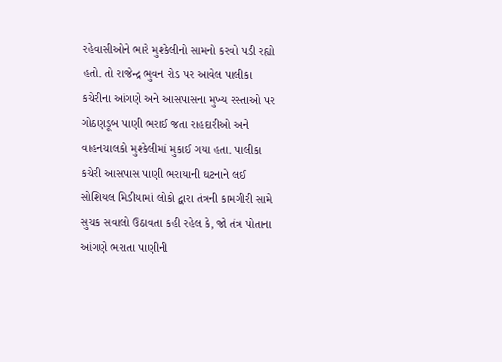રહેવાસીઓને ભારે મુશ્કેલીનો સામનો કરવો પડી રહ્યો હતો. તો રાજેન્દ્ર ભુવન રોડ પર આવેલ પાલીકા કચેરીના આંગણે અને આસપાસના મુખ્ય રસ્તાઓ પર ગોઠણડૂબ પાણી ભરાઈ જતા રાહદારીઓ અને વાહનચાલકો મુશ્કેલીમાં મુકાઈ ગયા હતા. પાલીકા કચેરી આસપાસ પાણી ભરાયાની ઘટનાને લઈ સોશિયલ મિડીયામાં લોકો દ્વારા તંત્રની કામગીરી સામે સુચક સવાલો ઉઠાવતા કહી રહેલ કે, જો તંત્ર પોતાના આંગણે ભરાતા પાણીની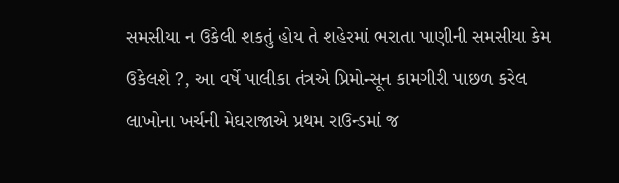સમસીયા ન ઉકેલી શકતું હોય તે શહેરમાં ભરાતા પાણીની સમસીયા કેમ ઉકેલશે ?, આ વર્ષે પાલીકા તંત્રએ પ્રિમોન્સૂન કામગીરી પાછળ કરેલ લાખોના ખર્ચની મેઘરાજાએ પ્રથમ રાઉન્ડમાં જ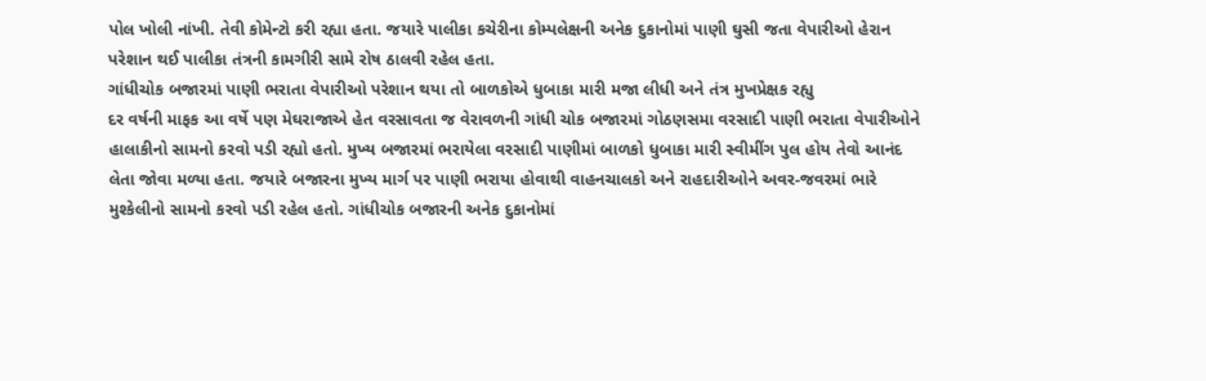પોલ ખોલી નાંખી. તેવી કોમેન્ટો કરી રહ્યા હતા. જયારે પાલીકા કચેરીના કોમ્પલેક્ષની અનેક દુકાનોમાં પાણી ઘુસી જતા વેપારીઓ હેરાન પરેશાન થઈ પાલીકા તંત્રની કામગીરી સામે રોષ ઠાલવી રહેલ હતા.
ગાંધીચોક બજારમાં પાણી ભરાતા વેપારીઓ પરેશાન થયા તો બાળકોએ ધુબાકા મારી મજા લીધી અને તંત્ર મુખપ્રેક્ષક રહ્યુ
દર વર્ષની માફક આ વર્ષે પણ મેઘરાજાએ હેત વરસાવતા જ વેરાવળની ગાંધી ચોક બજારમાં ગોઠણસમા વરસાદી પાણી ભરાતા વેપારીઓને હાલાકીનો સામનો કરવો પડી રહ્યો હતો. મુખ્ય બજારમાં ભરાયેલા વરસાદી પાણીમાં બાળકો ધુબાકા મારી સ્વીમીંગ પુલ હોય તેવો આનંદ લેતા જોવા મળ્યા હતા. જયારે બજારના મુખ્ય માર્ગ પર પાણી ભરાયા હોવાથી વાહનચાલકો અને રાહદારીઓને અવર-જવરમાં ભારે મુશ્કેલીનો સામનો કરવો પડી રહેલ હતો. ગાંધીચોક બજારની અનેક દુકાનોમાં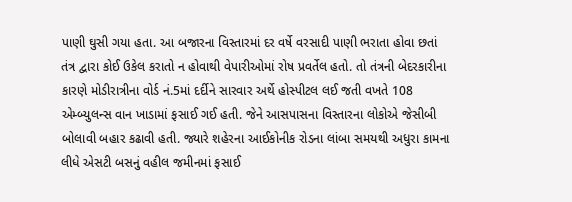પાણી ઘુસી ગયા હતા. આ બજારના વિસ્તારમાં દર વર્ષે વરસાદી પાણી ભરાતા હોવા છતાં તંત્ર દ્વારા કોઈ ઉકેલ કરાતો ન હોવાથી વેપારીઓમાં રોષ પ્રવર્તેલ હતો. તો તંત્રની બેદરકારીના કારણે મોડીરાત્રીના વોર્ડ નં.5માં દર્દીને સારવાર અર્થે હોસ્પીટલ લઈ જતી વખતે 108 એમ્બ્યુલન્સ વાન ખાડામાં ફસાઈ ગઈ હતી. જેને આસપાસના વિસ્તારના લોકોએ જેસીબી બોલાવી બહાર કઢાવી હતી. જ્યારે શહેરના આઈકોનીક રોડના લાંબા સમયથી અધુરા કામના લીધે એસટી બસનું વહીલ જમીનમાં ફસાઈ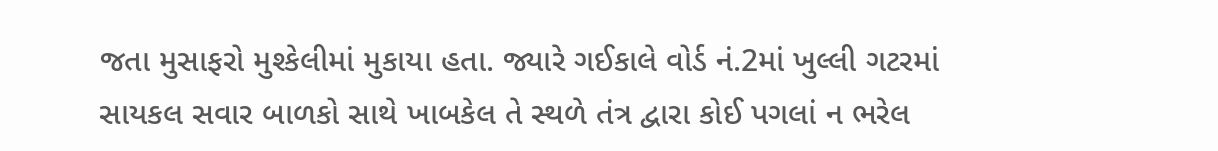જતા મુસાફરો મુશ્કેલીમાં મુકાયા હતા. જ્યારે ગઈકાલે વોર્ડ નં.2માં ખુલ્લી ગટરમાં સાયકલ સવાર બાળકો સાથે ખાબકેલ તે સ્થળે તંત્ર દ્વારા કોઈ પગલાં ન ભરેલ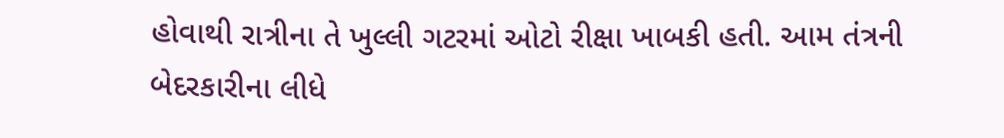હોવાથી રાત્રીના તે ખુલ્લી ગટરમાં ઓટો રીક્ષા ખાબકી હતી. આમ તંત્રની બેદરકારીના લીધે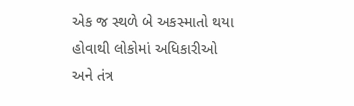એક જ સ્થળે બે અકસ્માતો થયા હોવાથી લોકોમાં અધિકારીઓ અને તંત્ર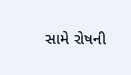સામે રોષની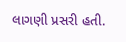લાગણી પ્રસરી હતી.